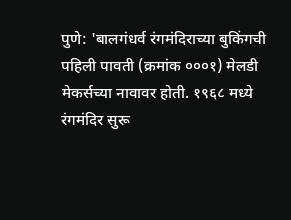पुणे: 'बालगंधर्व रंगमंदिराच्या बुकिंगची पहिली पावती (क्रमांक ०००१) मेलडी मेकर्सच्या नावावर होती. १९६८ मध्ये रंगमंदिर सुरू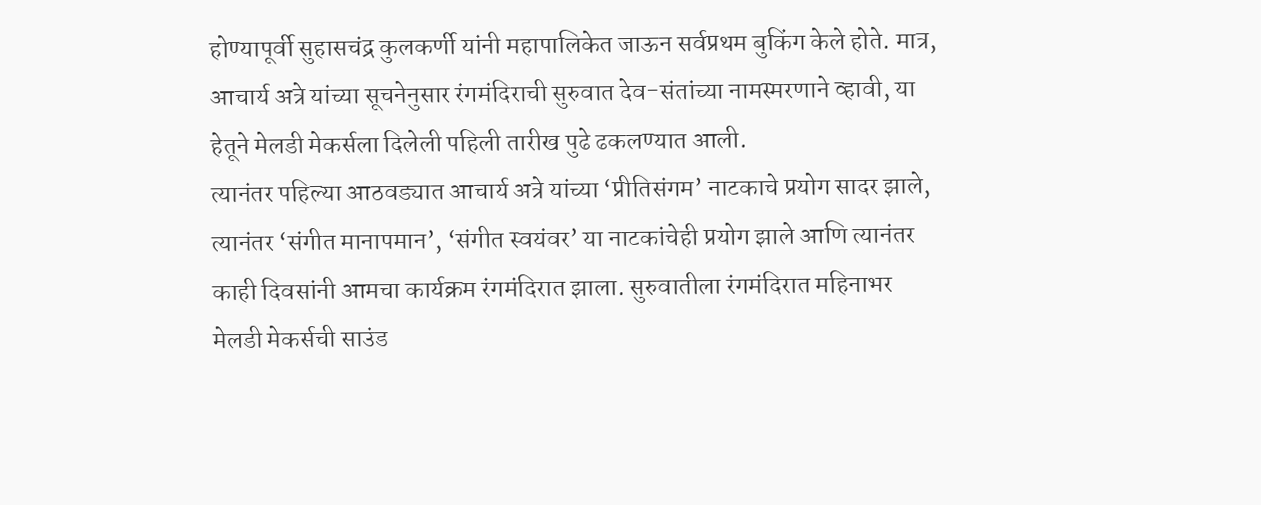होण्यापूर्वी सुहासचंद्र कुलकर्णी यांनी महापालिकेत जाऊन सर्वप्रथम बुकिंग केले होते. मात्र, आचार्य अत्रे यांच्या सूचनेनुसार रंगमंदिराची सुरुवात देव-संतांच्या नामस्मरणाने व्हावी, या हेतूने मेलडी मेकर्सला दिलेली पहिली तारीख पुढे ढकलण्यात आली.
त्यानंतर पहिल्या आठवड्यात आचार्य अत्रे यांच्या ‘प्रीतिसंगम’ नाटकाचे प्रयोग सादर झाले, त्यानंतर ‘संगीत मानापमान’, ‘संगीत स्वयंवर’ या नाटकांचेही प्रयोग झाले आणि त्यानंतर काही दिवसांनी आमचा कार्यक्रम रंगमंदिरात झाला. सुरुवातीला रंगमंदिरात महिनाभर मेलडी मेकर्सची साउंड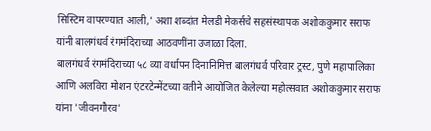सिस्टिम वापरण्यात आली,’ अशा शब्दांत मेलडी मेकर्सचे सहसंस्थापक अशोककुमार सराफ यांनी बालगंधर्व रंगमंदिराच्या आठवणींना उजाळा दिला.
बालगंधर्व रंगमंदिराच्या ५८ व्या वर्धापन दिनानिमित्त बालगंधर्व परिवार ट्रस्ट, पुणे महापालिका आणि अलविरा मोशन एंटरटेन्मेंटच्या वतीने आयोजित केलेल्या महोत्सवात अशोककुमार सराफ यांना 'जीवनगौरव'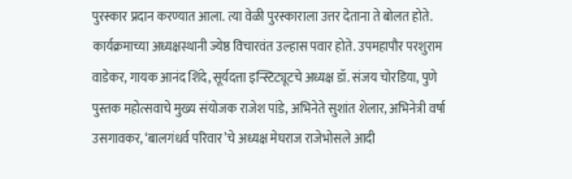पुरस्कार प्रदान करण्यात आला. त्या वेळी पुरस्काराला उत्तर देताना ते बोलत होते. कार्यक्रमाच्या अध्यक्षस्थानी ज्येष्ठ विचारवंत उल्हास पवार होते. उपमहापौर परशुराम वाडेकर, गायक आनंद शिंदे, सूर्यदत्ता इन्स्टिट्यूटचे अध्यक्ष डॉ. संजय चोरडिया, पुणे पुस्तक महोत्सवाचे मुख्य संयोजक राजेश पांडे, अभिनेते सुशांत शेलार, अभिनेत्री वर्षा उसगावकर, ‘बालगंधर्व परिवार’चे अध्यक्ष मेघराज राजेभोसले आदी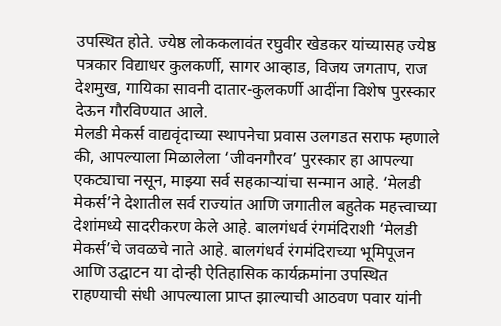उपस्थित होते. ज्येष्ठ लोककलावंत रघुवीर खेडकर यांच्यासह ज्येष्ठ पत्रकार विद्याधर कुलकर्णी, सागर आव्हाड, विजय जगताप, राज देशमुख, गायिका सावनी दातार-कुलकर्णी आदींना विशेष पुरस्कार देऊन गौरविण्यात आले.
मेलडी मेकर्स वाद्यवृंदाच्या स्थापनेचा प्रवास उलगडत सराफ म्हणाले की, आपल्याला मिळालेला ‘जीवनगौरव’ पुरस्कार हा आपल्या एकट्याचा नसून, माझ्या सर्व सहकाऱ्यांचा सन्मान आहे. ‘मेलडी मेकर्स’ने देशातील सर्व राज्यांत आणि जगातील बहुतेक महत्त्वाच्या देशांमध्ये सादरीकरण केले आहे. बालगंधर्व रंगमंदिराशी ‘मेलडी मेकर्स’चे जवळचे नाते आहे. बालगंधर्व रंगमंदिराच्या भूमिपूजन आणि उद्घाटन या दोन्ही ऐतिहासिक कार्यक्रमांना उपस्थित राहण्याची संधी आपल्याला प्राप्त झाल्याची आठवण पवार यांनी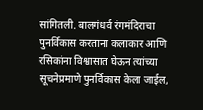सांगितली. बालगंधर्व रंगमंदिराचा पुनर्विकास करताना कलाकार आणि रसिकांना विश्वासात घेऊन त्यांच्या सूचनेप्रमाणे पुनर्विकास केला जाईल,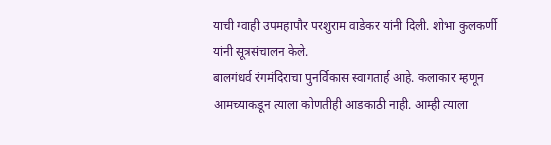याची ग्वाही उपमहापौर परशुराम वाडेकर यांनी दिली. शोभा कुलकर्णी यांनी सूत्रसंचालन केले.
बालगंधर्व रंगमंदिराचा पुनर्विकास स्वागतार्ह आहे. कलाकार म्हणून आमच्याकडून त्याला कोणतीही आडकाठी नाही. आम्ही त्याला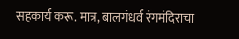सहकार्य करू. मात्र, बालगंधर्व रंगमंदिराचा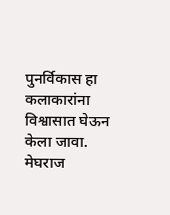पुनर्विकास हा कलाकारांना विश्वासात घेऊन केला जावा.
मेघराज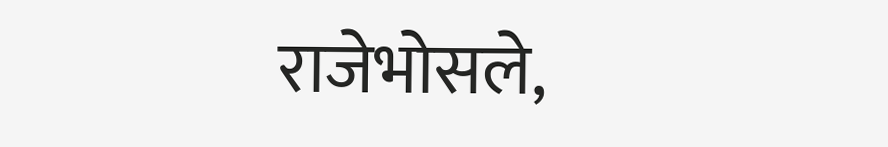राजेभोसले,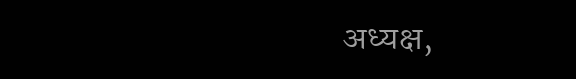अध्यक्ष,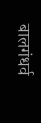बालगंधर्व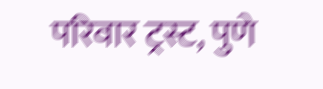परिवार ट्रस्ट, पुणे